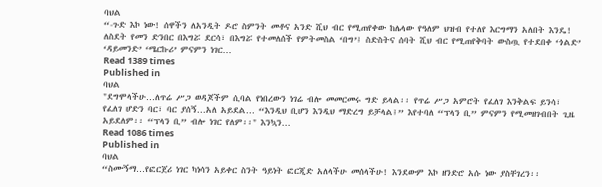ባህል
“-ጉድ እኮ ነው! ሰዋችን ለአንዲት ዶሮ ስምንት መቶና አንድ ሺህ ብር የሚጠየቀው ከሌላው የዓለም ህዝብ የተለየ እርግማን አለበት እንዴ! ለስደት የመን ድንበር በእግሯ ደርሳ፣ በእግሯ የተመለሰች የምትመስል ‘በግ’፤ ስድስትና ሰባት ሺህ ብር የሚጠየቅባት ውስጧ የተደበቀ ‘ጎልድ’ ‘ዳይመንድ’ ‘ሜርኩሪ’ ምናምን ነገር…
Read 1389 times
Published in
ባህል
"ደግሞላችሁ…ለጥሬ ሥጋ ወዳጆችም ሲባል የነበረውን ነገሬ ብሎ መመርመሩ ግድ ይላል፡፡ የጥሬ ሥጋ አምሮት የፈለገ እንቅልፍ ይንሳ፣ የፈለገ ሆድን ባር፣ ባር ያሰኝ…አለ አይደል… “እንዲህ ቢሆን እንዲህ ማድረግ ይቻላል፤” እየተባለ “ፕላን ቢ” ምናምን የሚመዘገብበት ጊዜ አይደለም፡፡ “ፕላን ቢ” ብሎ ነገር የለም፡፡" እንኳን…
Read 1086 times
Published in
ባህል
“ስሙኝማ…የፎርጀሪ ነገር ካነሳን አይቀር ስንት ዓይነት ፎርጂድ አለላችሁ መሰላችሁ! እንደውም እኮ ዘንድሮ አሱ ነው ያስቸገረን፡፡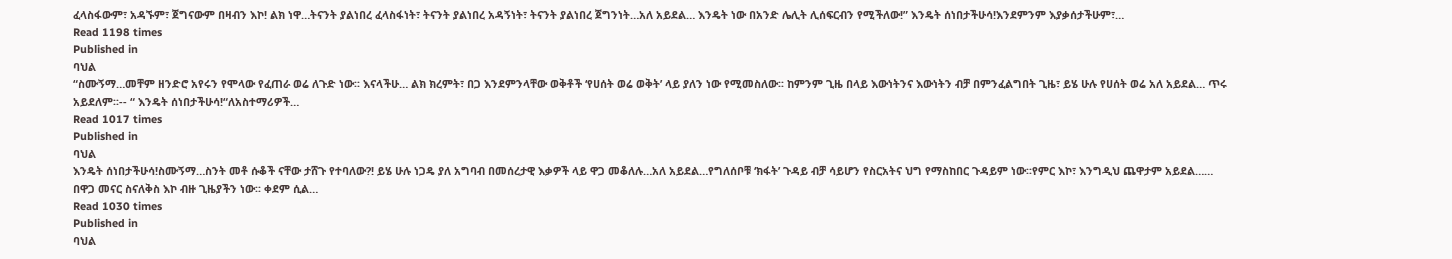ፈላስፋውም፣ አዳኙም፣ ጀግናውም በዛብን እኮ! ልክ ነዋ…ትናንት ያልነበረ ፈላስፋነት፣ ትናንት ያልነበረ አዳኝነት፣ ትናንት ያልነበረ ጀግንነት…አለ አይደል… እንዴት ነው በአንድ ሌሊት ሊሰፍርብን የሚችለው!” እንዴት ሰነበታችሁሳ!እንደምንም እያቃሰታችሁም፣…
Read 1198 times
Published in
ባህል
“ስሙኝማ…መቸም ዘንድሮ አየሩን የሞላው የፈጠራ ወሬ ለጉድ ነው፡፡ እናላችሁ… ልክ ክረምት፣ በጋ እንደምንላቸው ወቅቶች ‘የሀሰት ወሬ ወቅት’ ላይ ያለን ነው የሚመስለው፡፡ ከምንም ጊዜ በላይ እውነትንና እውነትን ብቻ በምንፈልግበት ጊዜ፣ ይሄ ሁሉ የሀሰት ወሬ አለ አይደል… ጥሩ አይደለም፡፡-- “ እንዴት ሰነበታችሁሳ!“ለአስተማሪዎች…
Read 1017 times
Published in
ባህል
እንዴት ሰነበታችሁሳ!ስሙኝማ…ስንት መቶ ሱቆች ናቸው ታሸጉ የተባለው?! ይሄ ሁሉ ነጋዴ ያለ አግባብ በመሰረታዊ እቃዎች ላይ ዋጋ መቆለሉ…አለ አይደል…የግለሰቦቹ ‘ክፋት’ ጉዳይ ብቻ ሳይሆን የስርአትና ህግ የማስከበር ጉዳይም ነው፡፡የምር እኮ፣ እንግዲህ ጨዋታም አይደል…… በዋጋ መናር ስናለቅስ እኮ ብዙ ጊዜያችን ነው፡፡ ቀደም ሲል…
Read 1030 times
Published in
ባህል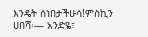እንዴት ሰነበታችሁሳ!ምስኪን ሀበሻ፡— አንድዬ፣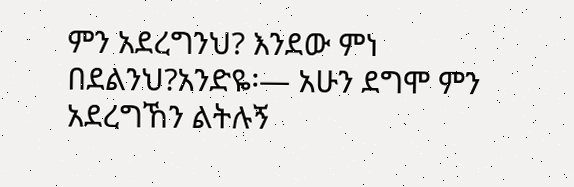ምን አደረግንህ? እንደው ምነ በደልንህ?አንድዬ፡— አሁን ደግሞ ምን አደረግኸን ልትሉኝ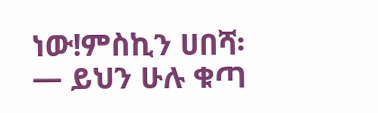ነው!ምስኪን ሀበሻ፡— ይህን ሁሉ ቁጣ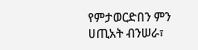የምታወርድበን ምን ሀጢአት ብንሠራ፣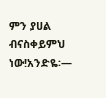ምን ያሀል ብናስቀይምህ ነው!አንድዬ፡—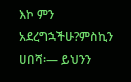እኮ ምን አደረግኋችሁ?ምስኪን ሀበሻ፡— ይህንን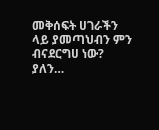መቅሰፍት ሀገራችን ላይ ያመጣህብን ምን ብናደርግሀ ነው? ያለን…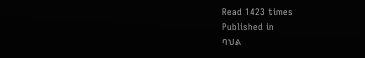Read 1423 times
Published in
ባህል